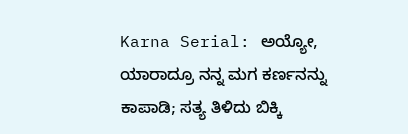Karna Serial: ಅಯ್ಯೋ, ಯಾರಾದ್ರೂ ನನ್ನ ಮಗ ಕರ್ಣನನ್ನು ಕಾಪಾಡಿ; ಸತ್ಯ ತಿಳಿದು ಬಿಕ್ಕಿ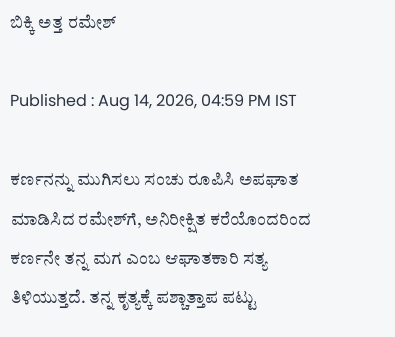ಬಿಕ್ಕಿ ಅತ್ತ ರಮೇಶ್

Published : Aug 14, 2026, 04:59 PM IST

ಕರ್ಣನನ್ನು ಮುಗಿಸಲು ಸಂಚು ರೂಪಿಸಿ ಅಪಘಾತ ಮಾಡಿಸಿದ ರಮೇಶ್‌ಗೆ, ಅನಿರೀಕ್ಷಿತ ಕರೆಯೊಂದರಿಂದ ಕರ್ಣನೇ ತನ್ನ ಮಗ ಎಂಬ ಆಘಾತಕಾರಿ ಸತ್ಯ ತಿಳಿಯುತ್ತದೆ. ತನ್ನ ಕೃತ್ಯಕ್ಕೆ ಪಶ್ಚಾತ್ತಾಪ ಪಟ್ಟು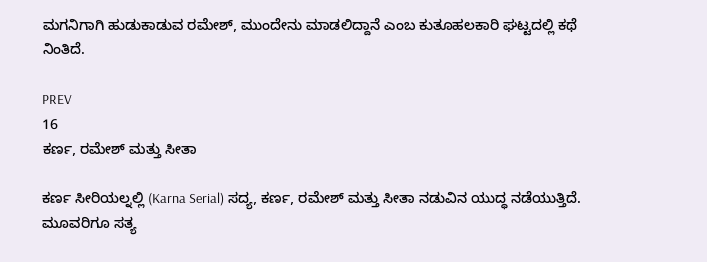ಮಗನಿಗಾಗಿ ಹುಡುಕಾಡುವ ರಮೇಶ್, ಮುಂದೇನು ಮಾಡಲಿದ್ದಾನೆ ಎಂಬ ಕುತೂಹಲಕಾರಿ ಘಟ್ಟದಲ್ಲಿ ಕಥೆ ನಿಂತಿದೆ.

PREV
16
ಕರ್ಣ, ರಮೇಶ್ ಮತ್ತು ಸೀತಾ

ಕರ್ಣ ಸೀರಿಯಲ್ನಲ್ಲಿ (Karna Serial) ಸದ್ಯ, ಕರ್ಣ, ರಮೇಶ್ ಮತ್ತು ಸೀತಾ ನಡುವಿನ ಯುದ್ಧ ನಡೆಯುತ್ತಿದೆ. ಮೂವರಿಗೂ ಸತ್ಯ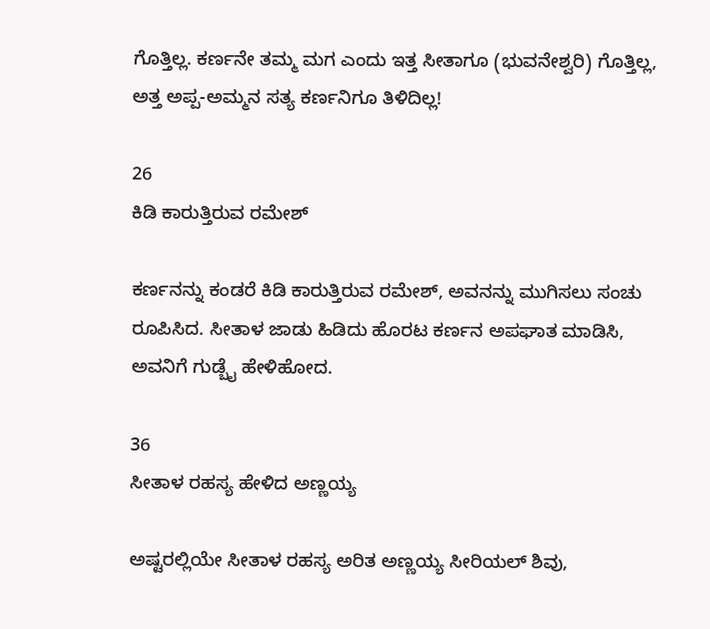ಗೊತ್ತಿಲ್ಲ. ಕರ್ಣನೇ ತಮ್ಮ ಮಗ ಎಂದು ಇತ್ತ ಸೀತಾಗೂ (ಭುವನೇಶ್ವರಿ) ಗೊತ್ತಿಲ್ಲ, ಅತ್ತ ಅಪ್ಪ-ಅಮ್ಮನ ಸತ್ಯ ಕರ್ಣನಿಗೂ ತಿಳಿದಿಲ್ಲ!

26
ಕಿಡಿ ಕಾರುತ್ತಿರುವ ರಮೇಶ್

ಕರ್ಣನನ್ನು ಕಂಡರೆ ಕಿಡಿ ಕಾರುತ್ತಿರುವ ರಮೇಶ್, ಅವನನ್ನು ಮುಗಿಸಲು ಸಂಚು ರೂಪಿಸಿದ. ಸೀತಾಳ ಜಾಡು ಹಿಡಿದು ಹೊರಟ ಕರ್ಣನ ಅಪಘಾತ ಮಾಡಿಸಿ, ಅವನಿಗೆ ಗುಡ್ಬೈ ಹೇಳಿಹೋದ.

36
ಸೀತಾಳ ರಹಸ್ಯ ಹೇಳಿದ ಅಣ್ಣಯ್ಯ

ಅಷ್ಟರಲ್ಲಿಯೇ ಸೀತಾಳ ರಹಸ್ಯ ಅರಿತ ಅಣ್ಣಯ್ಯ ಸೀರಿಯಲ್ ಶಿವು,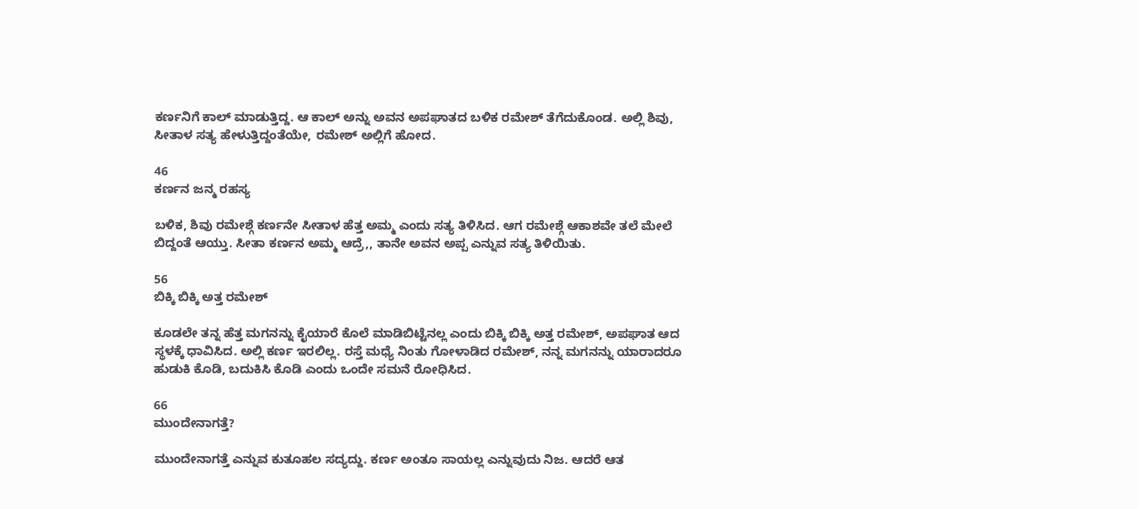ಕರ್ಣನಿಗೆ ಕಾಲ್ ಮಾಡುತ್ತಿದ್ದ. ಆ ಕಾಲ್ ಅನ್ನು ಅವನ ಅಪಘಾತದ ಬಳಿಕ ರಮೇಶ್ ತೆಗೆದುಕೊಂಡ. ಅಲ್ಲಿ ಶಿವು, ಸೀತಾಳ ಸತ್ಯ ಹೇಳುತ್ತಿದ್ದಂತೆಯೇ, ರಮೇಶ್ ಅಲ್ಲಿಗೆ ಹೋದ.

46
ಕರ್ಣನ ಜನ್ಮ ರಹಸ್ಯ

ಬಳಿಕ, ಶಿವು ರಮೇಶ್ಗೆ ಕರ್ಣನೇ ಸೀತಾಳ ಹೆತ್ತ ಅಮ್ಮ ಎಂದು ಸತ್ಯ ತಿಳಿಸಿದ. ಆಗ ರಮೇಶ್ಗೆ ಆಕಾಶವೇ ತಲೆ ಮೇಲೆ ಬಿದ್ದಂತೆ ಆಯ್ತು. ಸೀತಾ ಕರ್ಣನ ಅಮ್ಮ ಆದ್ರೆ,, ತಾನೇ ಅವನ ಅಪ್ಪ ಎನ್ನುವ ಸತ್ಯ ತಿಳಿಯಿತು.

56
ಬಿಕ್ಕಿ ಬಿಕ್ಕಿ ಅತ್ತ ರಮೇಶ್

ಕೂಡಲೇ ತನ್ನ ಹೆತ್ತ ಮಗನನ್ನು ಕೈಯಾರೆ ಕೊಲೆ ಮಾಡಿಬಿಟ್ಟೆನಲ್ಲ ಎಂದು ಬಿಕ್ಕಿ ಬಿಕ್ಕಿ ಅತ್ತ ರಮೇಶ್, ಅಪಘಾತ ಆದ ಸ್ಥಳಕ್ಕೆ ಧಾವಿಸಿದ. ಅಲ್ಲಿ ಕರ್ಣ ಇರಲಿಲ್ಲ. ರಸ್ತೆ ಮಧ್ಯೆ ನಿಂತು ಗೋಳಾಡಿದ ರಮೇಶ್, ನನ್ನ ಮಗನನ್ನು ಯಾರಾದರೂ ಹುಡುಕಿ ಕೊಡಿ, ಬದುಕಿಸಿ ಕೊಡಿ ಎಂದು ಒಂದೇ ಸಮನೆ ರೋಧಿಸಿದ.

66
ಮುಂದೇನಾಗತ್ತೆ?

ಮುಂದೇನಾಗತ್ತೆ ಎನ್ನುವ ಕುತೂಹಲ ಸದ್ಯದ್ದು. ಕರ್ಣ ಅಂತೂ ಸಾಯಲ್ಲ ಎನ್ನುವುದು ನಿಜ. ಆದರೆ ಆತ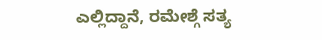ಎಲ್ಲಿದ್ದಾನೆ, ರಮೇಶ್ಗೆ ಸತ್ಯ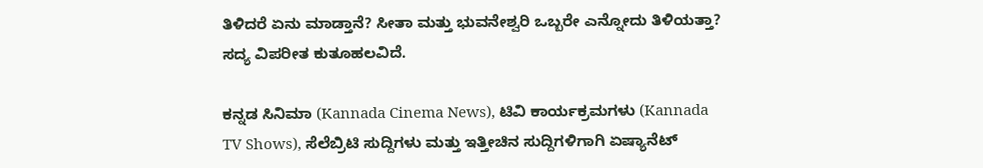ತಿಳಿದರೆ ಏನು ಮಾಡ್ತಾನೆ? ಸೀತಾ ಮತ್ತು ಭುವನೇಶ್ವರಿ ಒಬ್ಬರೇ ಎನ್ನೋದು ತಿಳಿಯತ್ತಾ? ಸದ್ಯ ವಿಪರೀತ ಕುತೂಹಲವಿದೆ.

ಕನ್ನಡ ಸಿನಿಮಾ (Kannada Cinema News), ಟಿವಿ ಕಾರ್ಯಕ್ರಮಗಳು (Kannada TV Shows), ಸೆಲೆಬ್ರಿಟಿ ಸುದ್ದಿಗಳು ಮತ್ತು ಇತ್ತೀಚಿನ ಸುದ್ದಿಗಳಿಗಾಗಿ ಏಷ್ಯಾನೆಟ್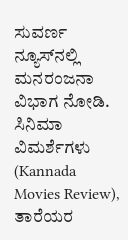ಸುವರ್ಣ ನ್ಯೂಸ್‌ನಲ್ಲಿ ಮನರಂಜನಾ ವಿಭಾಗ ನೋಡಿ. ಸಿನಿಮಾ ವಿಮರ್ಶೆಗಳು (Kannada Movies Review), ತಾರೆಯರ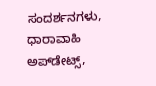ಸಂದರ್ಶನಗಳು, ಧಾರಾವಾಹಿ ಅಪ್‌ಡೇಟ್ಸ್‌,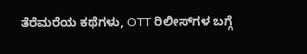ತೆರೆಮರೆಯ ಕಥೆಗಳು, OTT ರಿಲೀಸ್‌ಗಳ ಬಗ್ಗೆ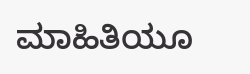ಮಾಹಿತಿಯೂ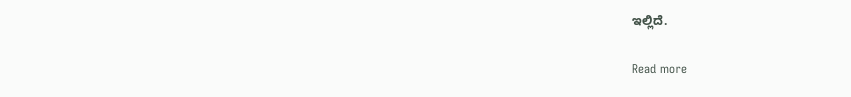ಇಲ್ಲಿದೆ.

Read more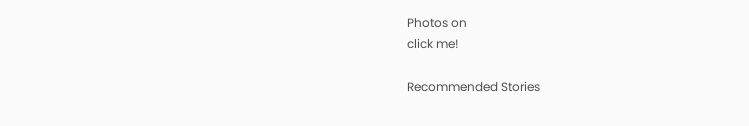Photos on
click me!

Recommended Stories